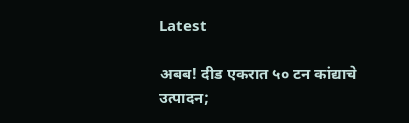Latest

अबब! दीड एकरात ५० टन कांद्याचे उत्पादन;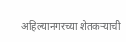अहिल्यानगरच्या शेतकऱ्याची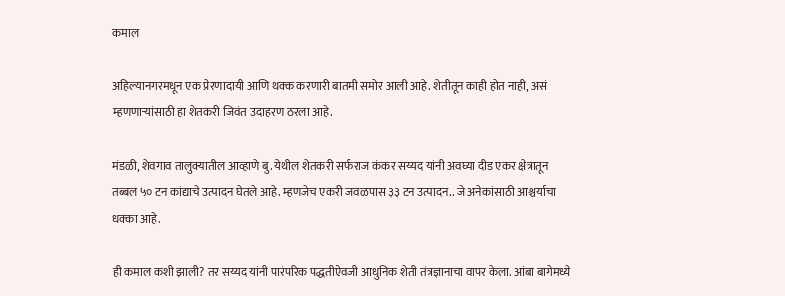कमाल

अहिल्यानगरमधून एक प्रेरणादायी आणि थक्क करणारी बातमी समोर आली आहे. शेतीतून काही होत नाही, असं म्हणणाऱ्यांसाठी हा शेतकरी जिवंत उदाहरण ठरला आहे.

मंडळी, शेवगाव तालुक्यातील आव्हाणे बु. येथील शेतकरी सर्फराज कंकर सय्यद यांनी अवघ्या दीड एकर क्षेत्रातून तब्बल ५० टन कांद्याचे उत्पादन घेतले आहे. म्हणजेच एकरी जवळपास ३३ टन उत्पादन.. जे अनेकांसाठी आश्चर्याचा धक्का आहे.

ही कमाल कशी झाली? तर सय्यद यांनी पारंपरिक पद्धतीऐवजी आधुनिक शेती तंत्रज्ञानाचा वापर केला. आंबा बागेमध्ये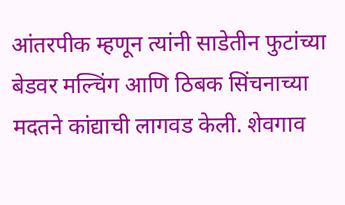आंतरपीक म्हणून त्यांनी साडेतीन फुटांच्या बेडवर मल्चिंग आणि ठिबक सिंचनाच्या मदतने कांद्याची लागवड केली. शेवगाव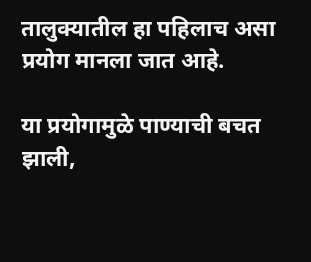तालुक्यातील हा पहिलाच असा प्रयोग मानला जात आहे.

या प्रयोगामुळे पाण्याची बचत झाली,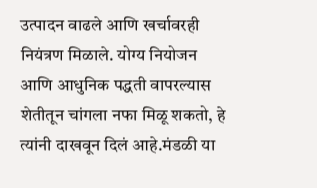उत्पादन वाढले आणि खर्चावरही नियंत्रण मिळाले. योग्य नियोजन आणि आधुनिक पद्धती वापरल्यास शेतीतून चांगला नफा मिळू शकतो, हे त्यांनी दाखवून दिलं आहे.मंडळी या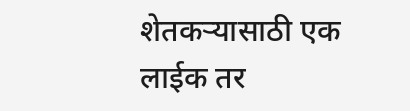शेतकऱ्यासाठी एक लाईक तर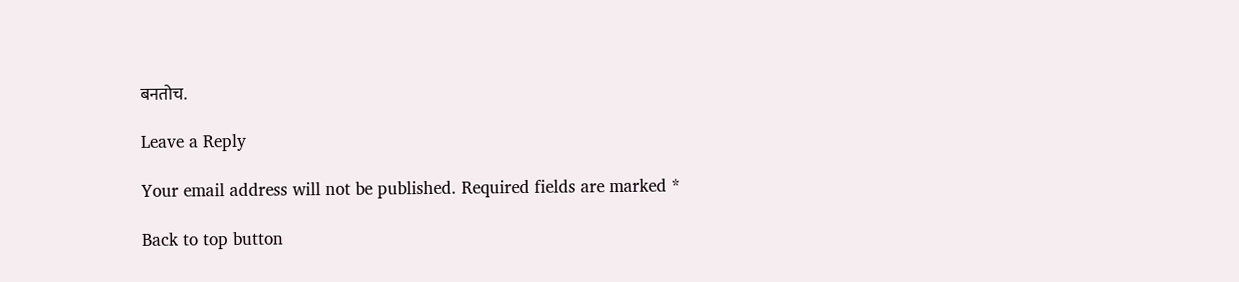बनतोच.

Leave a Reply

Your email address will not be published. Required fields are marked *

Back to top button